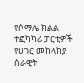የሶማሌ ክልል ተፎካካሪ ፓርቲዎች የሀገር መከላከያ ሰራዊት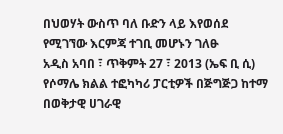በህወሃት ውስጥ ባለ ቡድን ላይ እየወሰደ የሚገኘው እርምጃ ተገቢ መሆኑን ገለፁ
አዲስ አባበ ፣ ጥቅምት 27 ፣ 2013 (ኤፍ ቢ ሲ) የሶማሌ ክልል ተፎካካሪ ፓርቲዎች በጅግጅጋ ከተማ በወቅታዊ ሀገራዊ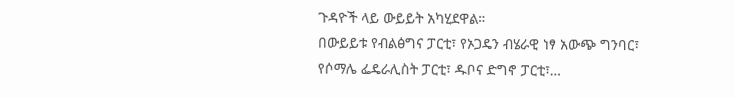ጉዳዮች ላይ ውይይት አካሂደዋል።
በውይይቱ የብልፅግና ፓርቲ፣ የኦጋዴን ብሄራዊ ነፃ አውጭ ግንባር፣ የሶማሌ ፌዴራሊስት ፓርቲ፣ ዱቦና ድግኖ ፓርቲ፣…